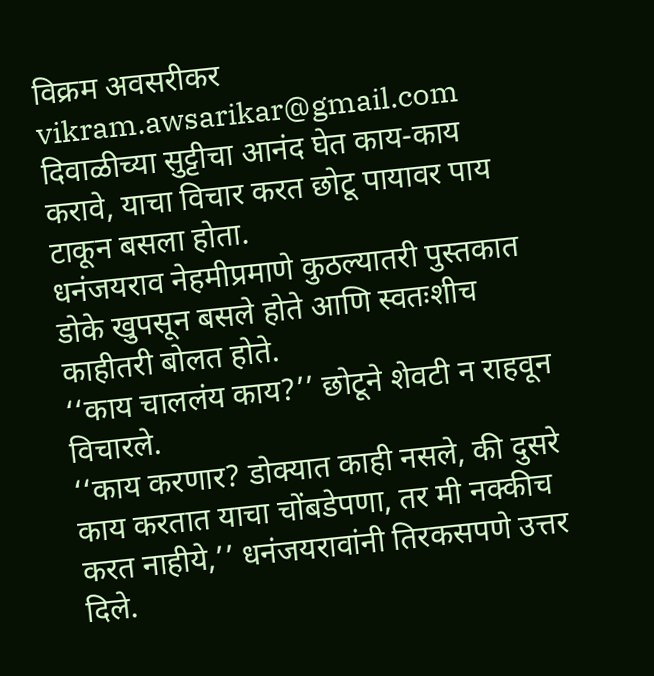विक्रम अवसरीकर
vikram.awsarikar@gmail.com
दिवाळीच्या सुट्टीचा आनंद घेत काय-काय करावे, याचा विचार करत छोटू पायावर पाय टाकून बसला होता.
धनंजयराव नेहमीप्रमाणे कुठल्यातरी पुस्तकात डोके खुपसून बसले होते आणि स्वतःशीच काहीतरी बोलत होते.
‘‘काय चाललंय काय?’’ छोटूने शेवटी न राहवून विचारले.
‘‘काय करणार? डोक्यात काही नसले, की दुसरे काय करतात याचा चोंबडेपणा, तर मी नक्कीच करत नाहीये,’’ धनंजयरावांनी तिरकसपणे उत्तर दिले.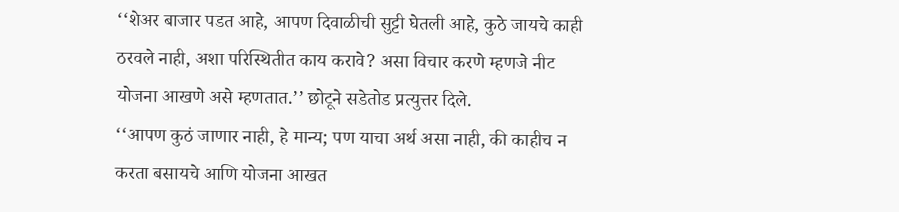‘‘शेअर बाजार पडत आहे, आपण दिवाळीची सुट्टी घेतली आहे, कुठे जायचे काही ठरवले नाही, अशा परिस्थितीत काय करावे? असा विचार करणे म्हणजे नीट योजना आखणे असे म्हणतात.’’ छोटूने सडेतोड प्रत्युत्तर दिले.
‘‘आपण कुठं जाणार नाही, हे मान्य; पण याचा अर्थ असा नाही, की काहीच न करता बसायचे आणि योजना आखत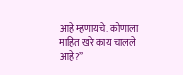आहे म्हणायचे. कोणाला माहित खरे काय चालले आहे?’’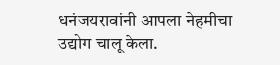धनंजयरावांनी आपला नेहमीचा उद्योग चालू केला.